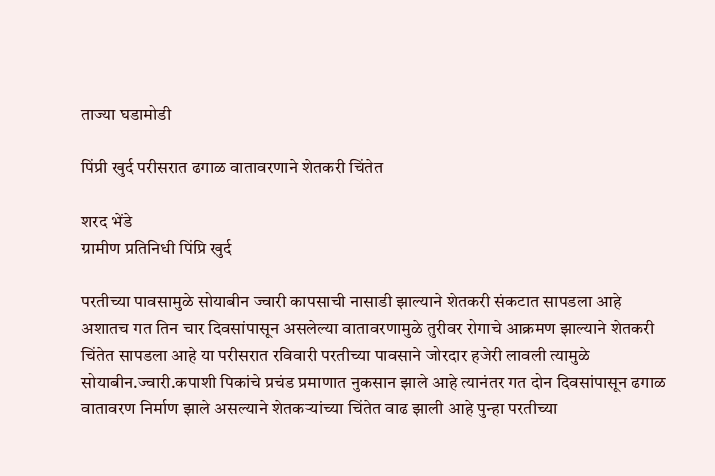ताज्या घडामोडी

पिंप्री खुर्द परीसरात ढगाळ वातावरणाने शेतकरी चिंतेत

शरद भेंडे
ग्रामीण प्रतिनिधी पिंप्रि खुर्द

परतीच्या पावसामुळे सोयाबीन ज्वारी कापसाची नासाडी झाल्याने शेतकरी संकटात सापडला आहे अशातच गत तिन चार दिवसांपासून असलेल्या वातावरणामुळे तुरीवर रोगाचे आक्रमण झाल्याने शेतकरी चिंतेत सापडला आहे या परीसरात रविवारी परतीच्या पावसाने जोरदार हजेरी लावली त्यामुळे सोयाबीन.ज्वारी.कपाशी पिकांचे प्रचंड प्रमाणात नुकसान झाले आहे त्यानंतर गत दोन दिवसांपासून ढगाळ वातावरण निर्माण झाले असल्याने शेतकऱ्यांच्या चिंतेत वाढ झाली आहे पुन्हा परतीच्या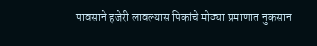पावसाने हजेरी लावल्यास पिकांचे मोठ्या प्रमाणात नुकसान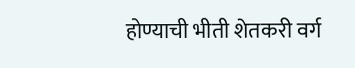होण्याची भीती शेतकरी वर्ग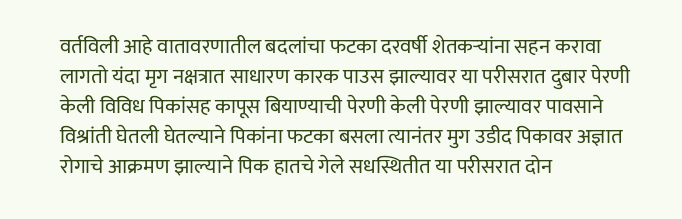वर्तविली आहे वातावरणातील बदलांचा फटका दरवर्षी शेतकऱ्यांना सहन करावा लागतो यंदा मृग नक्षत्रात साधारण कारक पाउस झाल्यावर या परीसरात दुबार पेरणी केली विविध पिकांसह कापूस बियाण्याची पेरणी केली पेरणी झाल्यावर पावसाने विश्रांती घेतली घेतल्याने पिकांना फटका बसला त्यानंतर मुग उडीद पिकावर अज्ञात रोगाचे आक्रमण झाल्याने पिक हातचे गेले सधस्थितीत या परीसरात दोन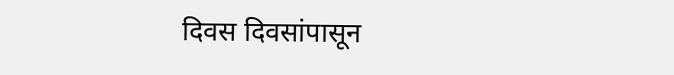दिवस दिवसांपासून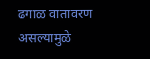ढगाळ वातावरण असल्यामुळे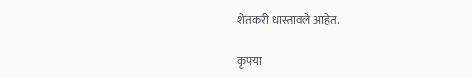शेतकरी धास्तावले आहेत.

कृपया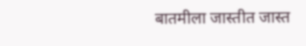बातमीला जास्तीत जास्त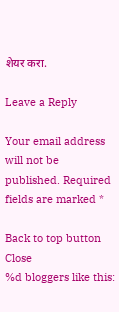शेयर करा.

Leave a Reply

Your email address will not be published. Required fields are marked *

Back to top button
Close
%d bloggers like this: